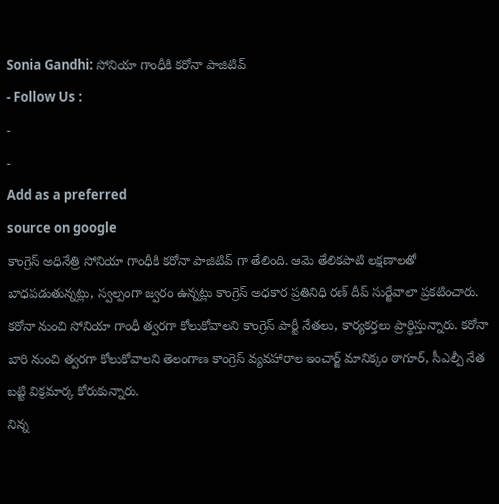Sonia Gandhi: సోనియా గాంధీకి కరోనా పాజిటివ్
- Follow Us :
-
-
Add as a preferred
source on google
కాంగ్రెస్ అధినేత్రి సోనియా గాంధీకి కరోనా పాజిటివ్ గా తేలింది. ఆమె తేలికపాటి లక్షణాలతో బాధపడుతున్నట్లు, స్వల్పంగా జ్వరం ఉన్నట్లు కాంగ్రెస్ అధకార ప్రతినిధి రణ్ దీప్ సుర్జేవాలా ప్రకటించారు. కరోనా నుంచి సోనియా గాంధీ త్వరగా కోలుకోవాలని కాంగ్రెస్ పార్టీ నేతలు, కార్యకర్తలు ప్రార్థిస్తున్నారు. కరోనా బారి నుంచి త్వరగా కోలుకోవాలని తెలంగాణ కాంగ్రెస్ వ్యవహారాల ఇంచార్జ్ మానిక్కం ఠాగూర్, సీఎల్పీ నేత బట్టి విక్రమార్క కోరుకున్నారు.
నిన్న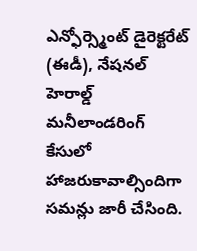ఎన్ఫోర్స్మెంట్ డైరెక్టరేట్ (ఈడీ), నేషనల్ హెరాల్డ్ మనీలాండరింగ్ కేసులో హాజరుకావాల్సిందిగా సమన్లు జారీ చేసింది.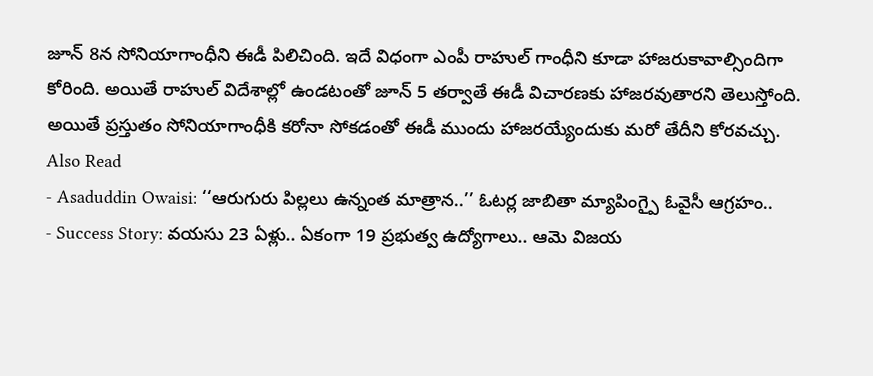జూన్ 8న సోనియాగాంధీని ఈడీ పిలిచింది. ఇదే విధంగా ఎంపీ రాహుల్ గాంధీని కూడా హాజరుకావాల్సిందిగా కోరింది. అయితే రాహుల్ విదేశాల్లో ఉండటంతో జూన్ 5 తర్వాతే ఈడీ విచారణకు హాజరవుతారని తెలుస్తోంది. అయితే ప్రస్తుతం సోనియాగాంధీకి కరోనా సోకడంతో ఈడీ ముందు హాజరయ్యేందుకు మరో తేదీని కోరవచ్చు.
Also Read
- Asaduddin Owaisi: ‘‘ఆరుగురు పిల్లలు ఉన్నంత మాత్రాన..’’ ఓటర్ల జాబితా మ్యాపింగ్పై ఓవైసీ ఆగ్రహం..
- Success Story: వయసు 23 ఏళ్లు.. ఏకంగా 19 ప్రభుత్వ ఉద్యోగాలు.. ఆమె విజయ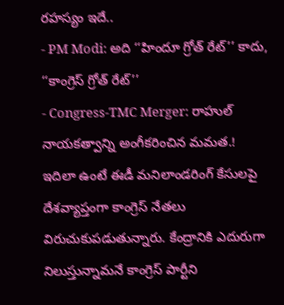రహస్యం ఇదే..
- PM Modi: అది ‘‘హిందూ గ్రోత్ రేట్’’ కాదు, ‘‘కాంగ్రెస్ గ్రోత్ రేట్’’
- Congress-TMC Merger: రాహుల్ నాయకత్వాన్ని అంగీకరించిన మమత.!
ఇదిలా ఉంటే ఈడీ మనిలాండరింగ్ కేసులపై దేశవ్యాప్తంగా కాంగ్రెస్ నేతలు విరుచుకుపడుతున్నారు. కేంద్రానికి ఎదురుగా నిలుస్తున్నామనే కాంగ్రెస్ పార్టీని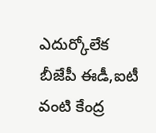ఎదుర్కోలేక బీజేపీ ఈడీ,ఐటీ వంటి కేంద్ర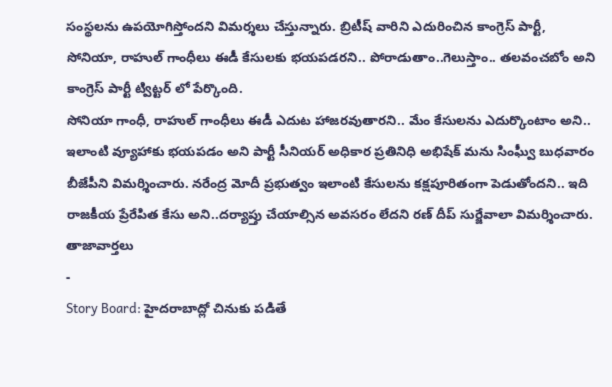సంస్థలను ఉపయోగిస్తోందని విమర్శలు చేస్తున్నారు. బ్రిటీష్ వారిని ఎదురించిన కాంగ్రెస్ పార్టీ, సోనియా, రాహుల్ గాంధీలు ఈడీ కేసులకు భయపడరని.. పోరాడుతాం..గెలుస్తాం.. తలవంచబోం అని కాంగ్రెస్ పార్టీ ట్విట్టర్ లో పేర్కొంది.
సోనియా గాంధీ, రాహుల్ గాంధీలు ఈడీ ఎదుట హాజరవుతారని.. మేం కేసులను ఎదుర్కొంటాం అని.. ఇలాంటి వ్యూహాకు భయపడం అని పార్టీ సీనియర్ అధికార ప్రతినిధి అభిషేక్ మను సింఘ్వీ బుధవారం బీజేపీని విమర్శించారు. నరేంద్ర మోదీ ప్రభుత్వం ఇలాంటి కేసులను కక్షపూరితంగా పెడుతోందని.. ఇది రాజకీయ ప్రేరేపిత కేసు అని..దర్యాప్తు చేయాల్సిన అవసరం లేదని రణ్ దీప్ సుర్జేవాలా విమర్శించారు.
తాజావార్తలు
-
Story Board: హైదరాబాద్లో చినుకు పడితే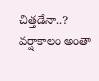చిత్తడేనా..? వర్షాకాలం అంతా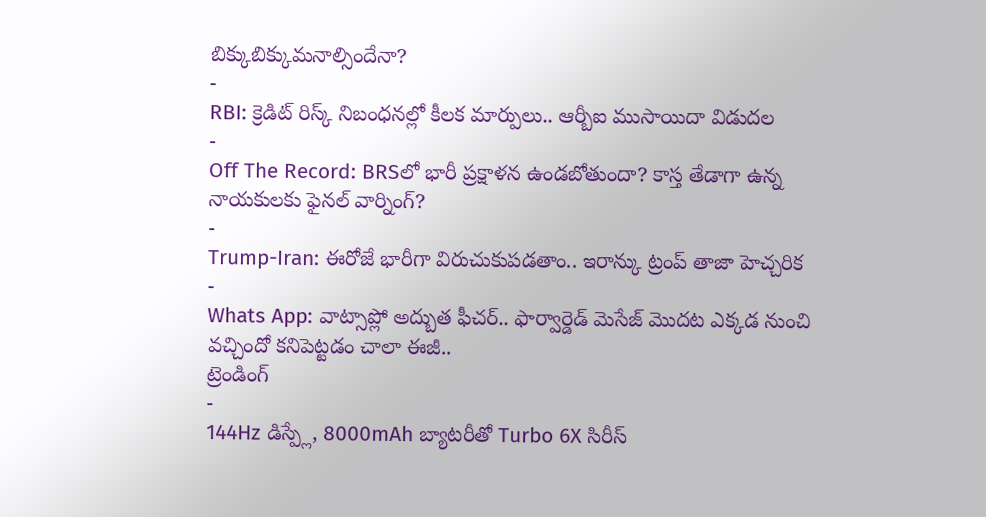బిక్కుబిక్కుమనాల్సిందేనా?
-
RBI: క్రెడిట్ రిస్క్ నిబంధనల్లో కీలక మార్పులు.. ఆర్బీఐ ముసాయిదా విడుదల
-
Off The Record: BRSలో భారీ ప్రక్షాళన ఉండబోతుందా? కాస్త తేడాగా ఉన్న నాయకులకు ఫైనల్ వార్నింగ్?
-
Trump-Iran: ఈరోజే భారీగా విరుచుకుపడతాం.. ఇరాన్కు ట్రంప్ తాజా హెచ్చరిక
-
Whats App: వాట్సాప్లో అద్బుత ఫీచర్.. ఫార్వార్డెడ్ మెసేజ్ మొదట ఎక్కడ నుంచి వచ్చిందో కనిపెట్టడం చాలా ఈజీ..
ట్రెండింగ్
-
144Hz డిస్ప్లే, 8000mAh బ్యాటరీతో Turbo 6X సిరీస్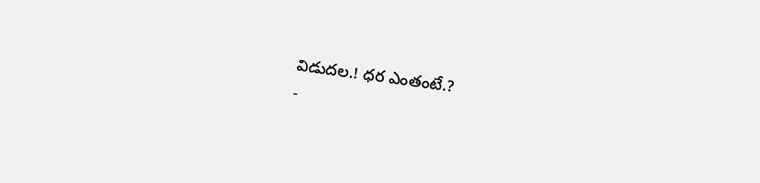విడుదల.! ధర ఎంతంటే.?
-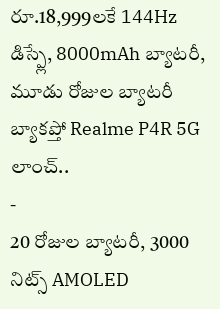రూ.18,999లకే 144Hz డిస్ప్లే, 8000mAh బ్యాటరీ, మూడు రోజుల బ్యాటరీ బ్యాకప్తో Realme P4R 5G లాంచ్..
-
20 రోజుల బ్యాటరీ, 3000 నిట్స్ AMOLED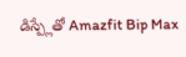డిస్ప్లేతో Amazfit Bip Max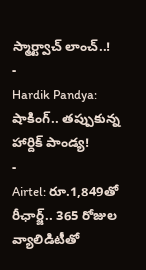స్మార్ట్వాచ్ లాంచ్..!
-
Hardik Pandya: షాకింగ్.. తప్పుకున్న హార్దిక్ పాండ్య!
-
Airtel: రూ.1,849తో రీఛార్జ్.. 365 రోజుల వ్యాలిడిటీతో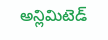అన్లిమిటెడ్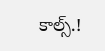కాల్స్.!